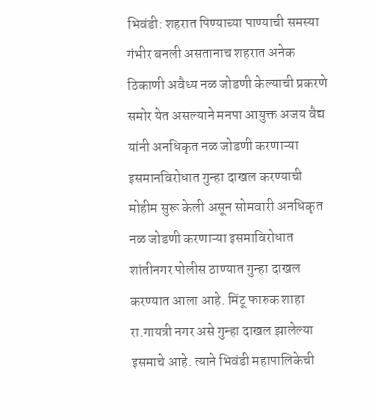भिवंडी: शहरात पिण्याच्या पाण्याची समस्या गंभीर बनली असतानाच शहरात अनेक ठिकाणी अवैध्य नळ जोडणी केल्याची प्रकरणे समोर येत असल्याने मनपा आयुक्त अजय वैद्य यांनी अनधिकृत नळ जोडणी करणाऱ्या इसमानविरोधात गुन्हा दाखल करण्याची मोहीम सुरू केली असून सोमवारी अनधिकृत नळ जोडणी करणाऱ्या इसमाविरोधात शांतीनगर पोलीस ठाण्यात गुन्हा दाखल करण्यात आला आहे. मिंटू फारुक शाहा रा.गायत्री नगर असे गुन्हा दाखल झालेल्या इसमाचे आहे. त्याने भिवंडी महापालिकेची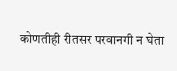कोणतीही रीतसर परवानगी न घेता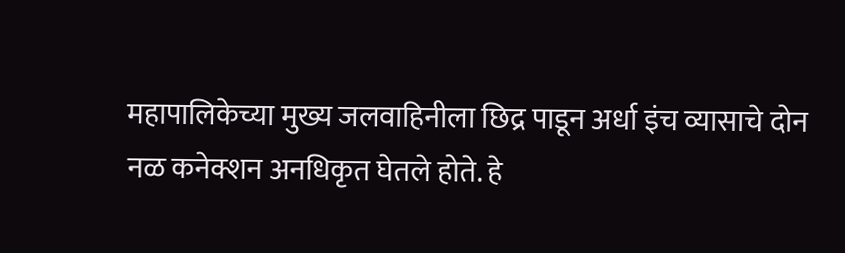महापालिकेच्या मुख्य जलवाहिनीला छिद्र पाडून अर्धा इंच व्यासाचे दोन नळ कनेक्शन अनधिकृत घेतले होते. हे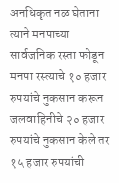अनधिकृत नळ घेताना त्याने मनपाच्या सार्वजनिक रस्ता फोडून मनपा रस्त्याचे १० हजार रुपयांचे नुकसान करून जलवाहिनीचे २० हजार रुपयांचे नुकसान केले तर १५ हजार रुपयांची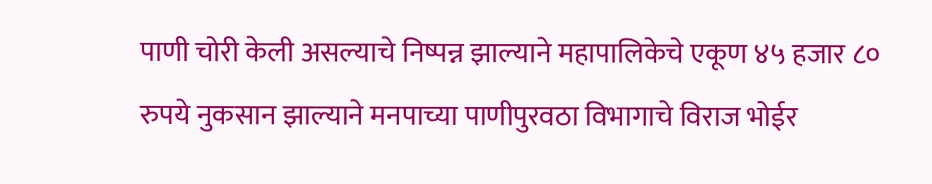पाणी चोरी केली असल्याचे निष्पन्न झाल्याने महापालिकेचे एकूण ४५ हजार ८० रुपये नुकसान झाल्याने मनपाच्या पाणीपुरवठा विभागाचे विराज भोईर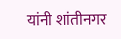यांनी शांतीनगर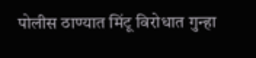पोलीस ठाण्यात मिंटू विरोधात गुन्हा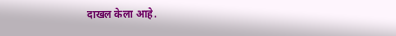दाखल केला आहे.